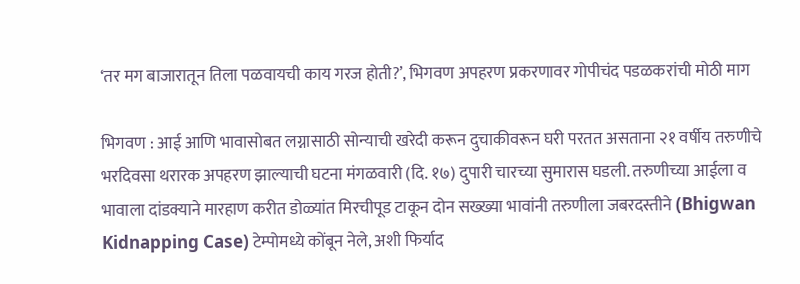‘तर मग बाजारातून तिला पळवायची काय गरज होती?’, भिगवण अपहरण प्रकरणावर गोपीचंद पडळकरांची मोठी माग

भिगवण : आई आणि भावासोबत लग्नासाठी सोन्याची खरेदी करून दुचाकीवरून घरी परतत असताना २१ वर्षीय तरुणीचे भरदिवसा थरारक अपहरण झाल्याची घटना मंगळवारी (दि. १७) दुपारी चारच्या सुमारास घडली. तरुणीच्या आईला व भावाला दांडक्याने मारहाण करीत डोळ्यांत मिरचीपूड टाकून दोन सख्ख्या भावांनी तरुणीला जबरदस्तीने (Bhigwan Kidnapping Case) टेम्पोमध्ये कोंबून नेले, अशी फिर्याद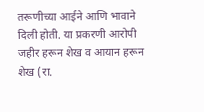तरूणीच्या आईने आणि भावाने दिली होती. या प्रकरणी आरोपी जहीर हरून शेख व आयान हरून शेख (रा.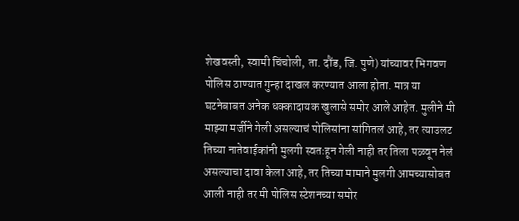शेखवस्ती, स्वामी चिंचोली, ता. दौंड, जि. पुणे) यांच्यावर भिगवण पोलिस ठाण्यात गुन्हा दाखल करण्यात आला होता. मात्र या घटनेबाबत अनेक धक्कादायक खुलासे समोर आले आहेत. मुलीने मी माझ्या मर्जीने गेली असल्याचं पोलिसांना सांगितलं आहे, तर त्याउलट तिच्या नातेवाईकांनी मुलगी स्वतःहून गेली नाही तर तिला पळवून नेलं असल्याचा दावा केला आहे, तर तिच्या मामाने मुलगी आमच्यासोबत आली नाही तर मी पोलिस स्टेशनच्या समोर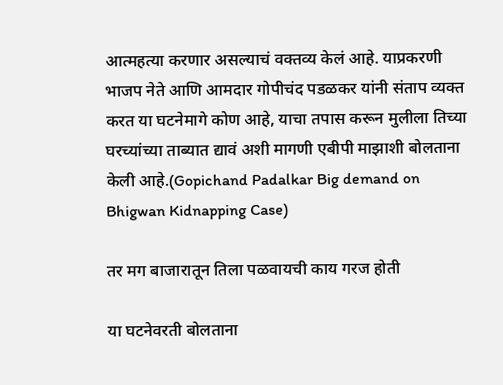आत्महत्या करणार असल्याचं वक्तव्य केलं आहे. याप्रकरणी भाजप नेते आणि आमदार गोपीचंद पडळकर यांनी संताप व्यक्त करत या घटनेमागे कोण आहे, याचा तपास करून मुलीला तिच्या घरच्यांच्या ताब्यात द्यावं अशी मागणी एबीपी माझाशी बोलताना केली आहे.(Gopichand Padalkar Big demand on Bhigwan Kidnapping Case)

तर मग बाजारातून तिला पळवायची काय गरज होती

या घटनेवरती बोलताना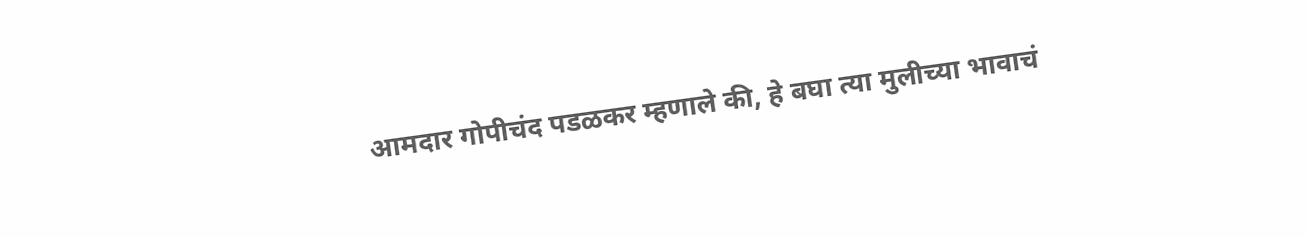आमदार गोपीचंद पडळकर म्हणाले की, हे बघा त्या मुलीच्या भावाचं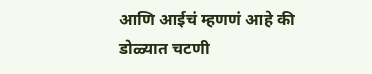आणि आईचं म्हणणं आहे की डोळ्यात चटणी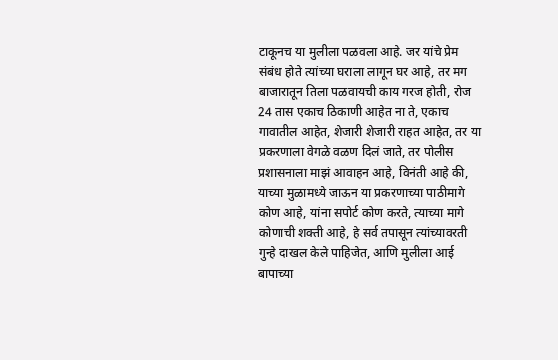टाकूनच या मुलीला पळवला आहे. जर यांचे प्रेम संबंध होते त्यांच्या घराला लागून घर आहे, तर मग बाजारातून तिला पळवायची काय गरज होती, रोज 24 तास एकाच ठिकाणी आहेत ना ते, एकाच गावातील आहेत, शेजारी शेजारी राहत आहेत, तर या प्रकरणाला वेगळे वळण दिलं जाते, तर पोलीस प्रशासनाला माझं आवाहन आहे, विनंती आहे की, याच्या मुळामध्ये जाऊन या प्रकरणाच्या पाठीमागे कोण आहे, यांना सपोर्ट कोण करते, त्याच्या मागे कोणाची शक्ती आहे, हे सर्व तपासून त्यांच्यावरती गुन्हे दाखल केले पाहिजेत, आणि मुलीला आई बापाच्या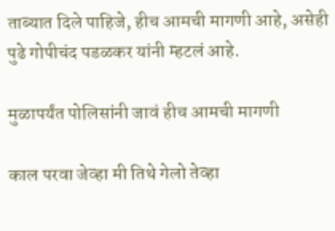ताब्यात दिले पाहिजे, हीच आमची मागणी आहे, असेही पुढे गोपीचंद पडळकर यांनी म्हटलं आहे.

मुळापर्यंत पोलिसांनी जावं हीच आमची मागणी

काल परवा जेव्हा मी तिथे गेलो तेव्हा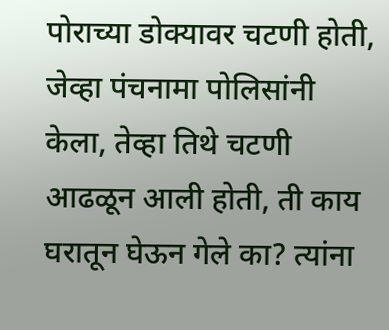पोराच्या डोक्यावर चटणी होती, जेव्हा पंचनामा पोलिसांनी केला, तेव्हा तिथे चटणी आढळून आली होती, ती काय घरातून घेऊन गेले का? त्यांना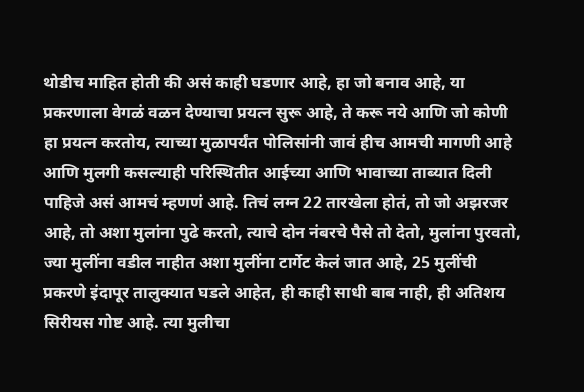थोडीच माहित होती की असं काही घडणार आहे, हा जो बनाव आहे, या प्रकरणाला वेगळं वळन देण्याचा प्रयत्न सुरू आहे, ते करू नये आणि जो कोणी हा प्रयत्न करतोय, त्याच्या मुळापर्यंत पोलिसांनी जावं हीच आमची मागणी आहे आणि मुलगी कसल्याही परिस्थितीत आईच्या आणि भावाच्या ताब्यात दिली पाहिजे असं आमचं म्हणणं आहे. तिचं लग्न 22 तारखेला होतं, तो जो अझरजर आहे, तो अशा मुलांना पुढे करतो, त्याचे दोन नंबरचे पैसे तो देतो, मुलांना पुरवतो, ज्या मुलींना वडील नाहीत अशा मुलींना टार्गेट केलं जात आहे, 25 मुलींची प्रकरणे इंदापूर तालुक्यात घडले आहेत, ही काही साधी बाब नाही, ही अतिशय सिरीयस गोष्ट आहे. त्या मुलीचा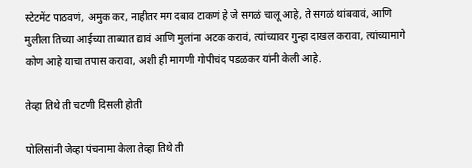स्टेटमेंट पाठवणं, अमुक कर, नाहीतर मग दबाव टाकणं हे जे सगळं चालू आहे, ते सगळं थांबवावं, आणि मुलीला तिच्या आईच्या ताब्यात द्यावं आणि मुलांना अटक करावं, त्यांच्यावर गुन्हा दाखल करावा, त्यांच्यामागे कोण आहे याचा तपास करावा, अशी ही मागणी गोपीचंद पडळकर यांनी केली आहे.

तेव्हा तिथे ती चटणी दिसली होती

पोलिसांनी जेव्हा पंचनामा केला तेव्हा तिथे ती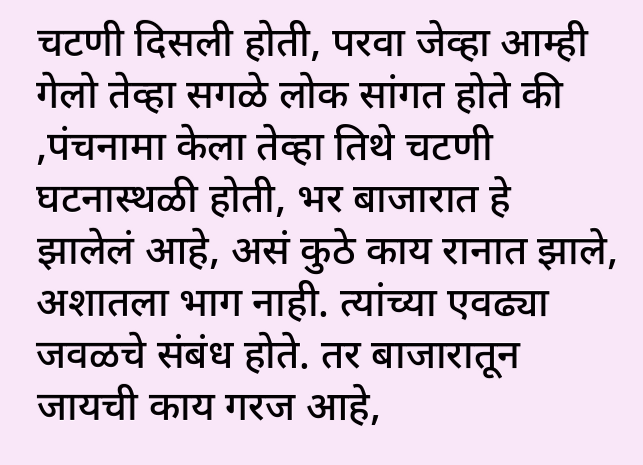चटणी दिसली होती, परवा जेव्हा आम्ही गेलो तेव्हा सगळे लोक सांगत होते की ,पंचनामा केला तेव्हा तिथे चटणी घटनास्थळी होती, भर बाजारात हे झालेलं आहे, असं कुठे काय रानात झाले, अशातला भाग नाही. त्यांच्या एवढ्या जवळचे संबंध होते. तर बाजारातून जायची काय गरज आहे,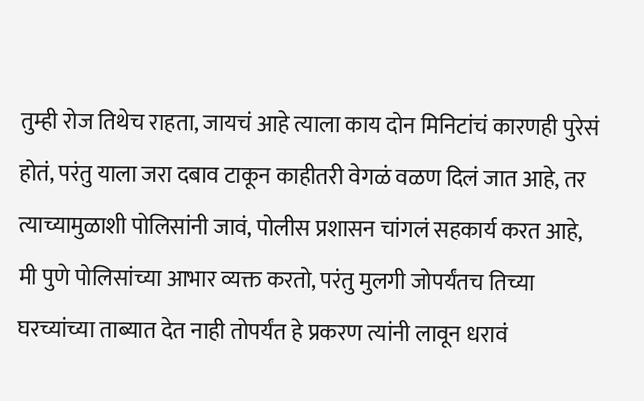तुम्ही रोज तिथेच राहता, जायचं आहे त्याला काय दोन मिनिटांचं कारणही पुरेसं होतं, परंतु याला जरा दबाव टाकून काहीतरी वेगळं वळण दिलं जात आहे, तर त्याच्यामुळाशी पोलिसांनी जावं, पोलीस प्रशासन चांगलं सहकार्य करत आहे, मी पुणे पोलिसांच्या आभार व्यक्त करतो, परंतु मुलगी जोपर्यंतच तिच्या घरच्यांच्या ताब्यात देत नाही तोपर्यंत हे प्रकरण त्यांनी लावून धरावं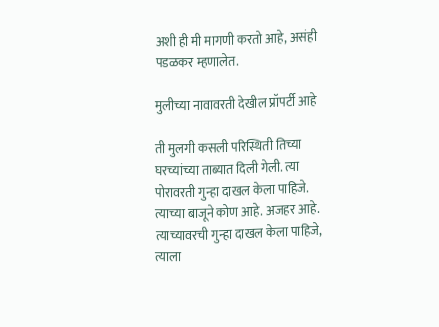अशी ही मी मागणी करतो आहे, असंही पडळकर म्हणालेत.

मुलीच्या नावावरती देखील प्रॉपर्टी आहे

ती मुलगी कसली परिस्थिती तिच्या घरच्यांच्या ताब्यात दिली गेली. त्या पोरावरती गुन्हा दाखल केला पाहिजे. त्याच्या बाजूने कोण आहे. अजहर आहे. त्याच्यावरची गुन्हा दाखल केला पाहिजे, त्याला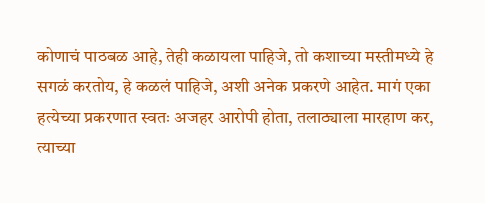कोणाचं पाठबळ आहे, तेही कळायला पाहिजे, तो कशाच्या मस्तीमध्ये हे सगळं करतोय, हे कळलं पाहिजे, अशी अनेक प्रकरणे आहेत. मागं एका हत्येच्या प्रकरणात स्वतः अजहर आरोपी होता, तलाठ्याला मारहाण कर, त्याच्या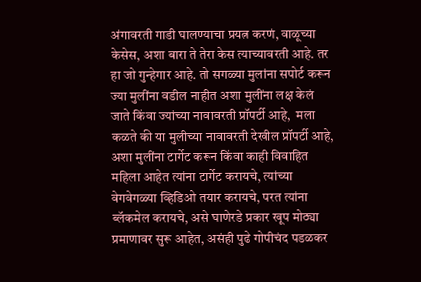अंगावरती गाडी घालण्याचा प्रयत्न करणं, वाळूच्या केसेस, अशा बारा ते तेरा केस त्याच्यावरती आहे. तर हा जो गुन्हेगार आहे. तो सगळ्या मुलांना सपोर्ट करून ज्या मुलींना वडील नाहीत अशा मुलींना लक्ष केलं जाते किंवा ज्यांच्या नावावरती प्रॉपर्टी आहे,  मला कळते की या मुलीच्या नावावरती देखील प्रॉपर्टी आहे, अशा मुलींना टार्गेट करून किंवा काही विवाहित महिला आहेत त्यांना टार्गेट करायचे, त्यांच्या वेगवेगळ्या व्हिडिओ तयार करायचे, परत त्यांना ब्लॅकमेल करायचे, असे घाणेरडे प्रकार खूप मोठ्या प्रमाणावर सुरू आहेत, असंही पुढे गोपीचंद पडळकर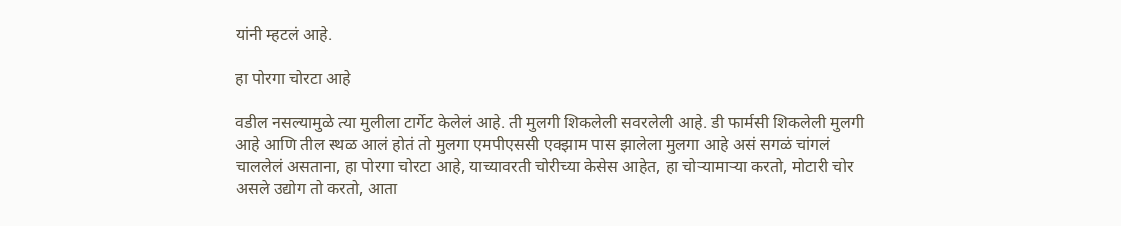यांनी म्हटलं आहे.

हा पोरगा चोरटा आहे

वडील नसल्यामुळे त्या मुलीला टार्गेट केलेलं आहे. ती मुलगी शिकलेली सवरलेली आहे. डी फार्मसी शिकलेली मुलगी आहे आणि तील स्थळ आलं होतं तो मुलगा एमपीएससी एक्झाम पास झालेला मुलगा आहे असं सगळं चांगलं चाललेलं असताना, हा पोरगा चोरटा आहे, याच्यावरती चोरीच्या केसेस आहेत, हा चोऱ्यामाऱ्या करतो, मोटारी चोर असले उद्योग तो करतो, आता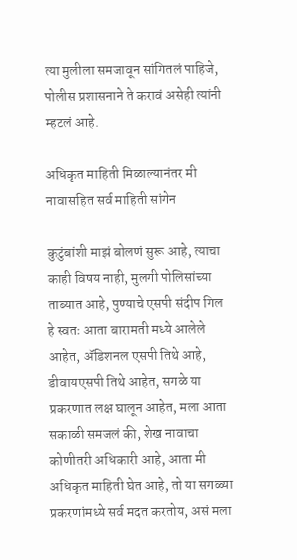त्या मुलीला समजावून सांगितलं पाहिजे, पोलीस प्रशासनाने ते करावं असेही त्यांनी म्हटलं आहे.

अधिकृत माहिती मिळाल्यानंतर मी नावासहित सर्व माहिती सांगेन

कुटुंबांशी माझं बोलणं सुरू आहे, त्याचा काही विषय नाही, मुलगी पोलिसांच्या ताब्यात आहे, पुण्याचे एसपी संदीप गिल हे स्वतः आता बारामती मध्ये आलेले आहेत, ॲडिशनल एसपी तिथे आहे, डीवायएसपी तिथे आहेत, सगळे या प्रकरणात लक्ष घालून आहेत, मला आता सकाळी समजलं की, शेख नावाचा कोणीतरी अधिकारी आहे, आता मी अधिकृत माहिती घेत आहे, तो या सगळ्या प्रकरणांमध्ये सर्व मदत करतोय, असं मला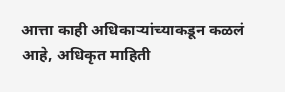आत्ता काही अधिकाऱ्यांच्याकडून कळलं आहे, अधिकृत माहिती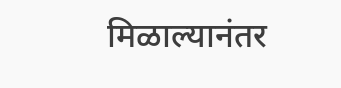मिळाल्यानंतर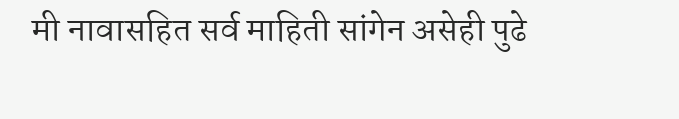मी नावासहित सर्व माहिती सांगेन असेही पुढे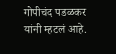गोपीचंद पडळकर यांनी म्हटलं आहे.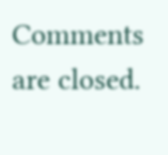Comments are closed.